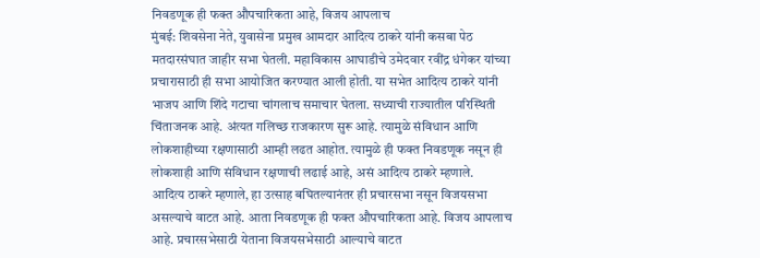निवडणूक ही फक्त औपचारिकता आहे, विजय आपलाच
मुंबई: शिवसेना नेते, युवासेना प्रमुख आमदार आदित्य ठाकरे यांनी कसबा पेठ मतदारसंघात जाहीर सभा घेतली. महाविकास आघाडीचे उमेदवार रवींद्र धंगेकर यांच्या प्रचारासाठी ही सभा आयोजित करण्यात आली होती. या सभेत आदित्य ठाकरे यांनी भाजप आणि शिंदे गटाचा चांगलाच समाचार घेतला. सध्याची राज्यातील परिस्थिती चिंताजनक आहे. अंत्यत गलिच्छ राजकारण सुरू आहे. त्यामुळे संविधान आणि लोकशाहीच्या रक्षणासाठी आम्ही लढत आहोत. त्यामुळे ही फक्त निवडणूक नसून ही लोकशाही आणि संविधान रक्षणाची लढाई आहे, असं आदित्य ठाकरे म्हणाले.
आदित्य ठाकरे म्हणाले, हा उत्साह बघितल्यानंतर ही प्रचारसभा नसून विजयसभा असल्याचे वाटत आहे. आता निवडणूक ही फक्त औपचारिकता आहे. विजय आपलाच आहे. प्रचारसभेसाठी येताना विजयसभेसाठी आल्याचे वाटत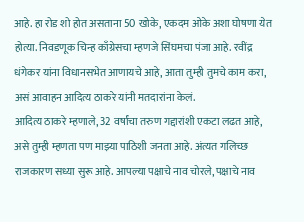आहे. हा रोड शो होत असताना 50 खोके, एकदम ओके अशा घोषणा येत होत्या. निवडणूक चिन्ह काँग्रेसचा म्हणजे सिंघमचा पंजा आहे. रवींद्र धंगेकर यांना विधानसभेत आणायचे आहे, आता तुम्ही तुमचे काम करा, असं आवाहन आदित्य ठाकरे यांनी मतदारांना केलं.
आदित्य ठाकरे म्हणाले, 32 वर्षांचा तरुण गद्दारांशी एकटा लढत आहे, असे तुम्ही म्हणता पण माझ्या पाठिशी जनता आहे. अंत्यत गलिच्छ राजकारण सध्या सुरू आहे. आपल्या पक्षाचे नाव चोरले, पक्षाचे नाव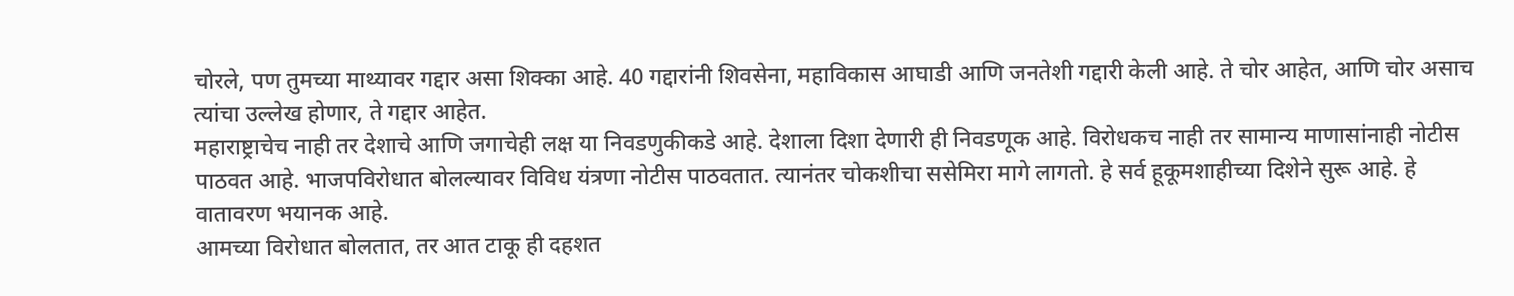चोरले, पण तुमच्या माथ्यावर गद्दार असा शिक्का आहे. 40 गद्दारांनी शिवसेना, महाविकास आघाडी आणि जनतेशी गद्दारी केली आहे. ते चोर आहेत, आणि चोर असाच त्यांचा उल्लेख होणार, ते गद्दार आहेत.
महाराष्ट्राचेच नाही तर देशाचे आणि जगाचेही लक्ष या निवडणुकीकडे आहे. देशाला दिशा देणारी ही निवडणूक आहे. विरोधकच नाही तर सामान्य माणासांनाही नोटीस पाठवत आहे. भाजपविरोधात बोलल्यावर विविध यंत्रणा नोटीस पाठवतात. त्यानंतर चोकशीचा ससेमिरा मागे लागतो. हे सर्व हूकूमशाहीच्या दिशेने सुरू आहे. हे वातावरण भयानक आहे.
आमच्या विरोधात बोलतात, तर आत टाकू ही दहशत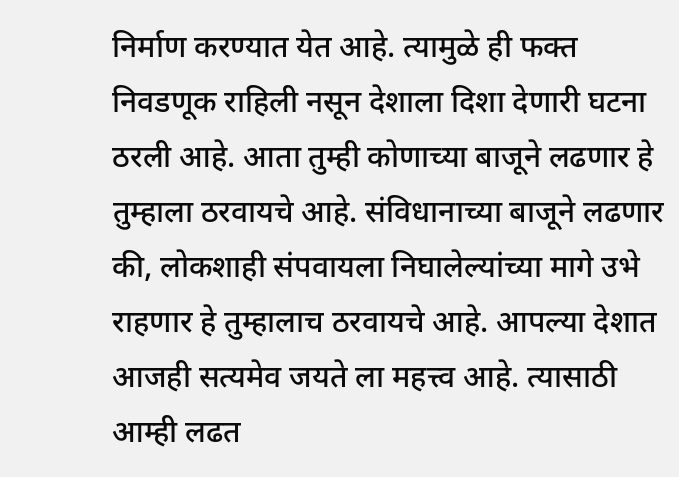निर्माण करण्यात येत आहे. त्यामुळे ही फक्त निवडणूक राहिली नसून देशाला दिशा देणारी घटना ठरली आहे. आता तुम्ही कोणाच्या बाजूने लढणार हे तुम्हाला ठरवायचे आहे. संविधानाच्या बाजूने लढणार की, लोकशाही संपवायला निघालेल्यांच्या मागे उभे राहणार हे तुम्हालाच ठरवायचे आहे. आपल्या देशात आजही सत्यमेव जयते ला महत्त्व आहे. त्यासाठी आम्ही लढत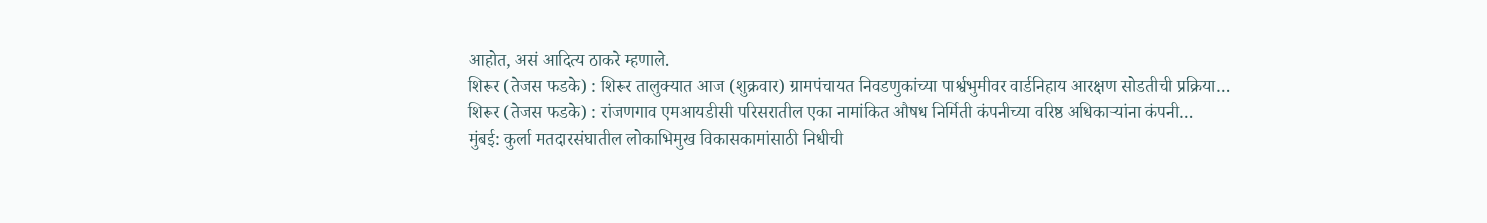आहोत, असं आदित्य ठाकरे म्हणाले.
शिरूर (तेजस फडके) : शिरूर तालुक्यात आज (शुक्रवार) ग्रामपंचायत निवडणुकांच्या पार्श्वभुमीवर वार्डनिहाय आरक्षण सोडतीची प्रक्रिया…
शिरूर (तेजस फडके) : रांजणगाव एमआयडीसी परिसरातील एका नामांकित औषध निर्मिती कंपनीच्या वरिष्ठ अधिकाऱ्यांना कंपनी…
मुंबई: कुर्ला मतदारसंघातील लोकाभिमुख विकासकामांसाठी निधीची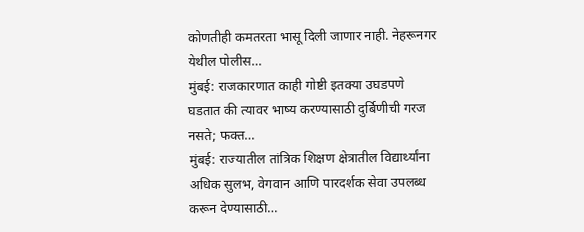कोणतीही कमतरता भासू दिली जाणार नाही. नेहरूनगर येथील पोलीस…
मुंबई: राजकारणात काही गोष्टी इतक्या उघडपणे घडतात की त्यावर भाष्य करण्यासाठी दुर्बिणीची गरज नसते; फक्त…
मुंबई: राज्यातील तांत्रिक शिक्षण क्षेत्रातील विद्यार्थ्यांना अधिक सुलभ, वेगवान आणि पारदर्शक सेवा उपलब्ध करून देण्यासाठी…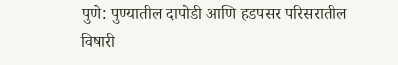पुणे: पुण्यातील दापोडी आणि हडपसर परिसरातील विषारी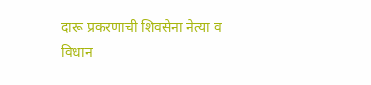दारू प्रकरणाची शिवसेना नेत्या व विधान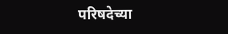परिषदेच्या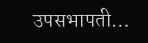उपसभापती…